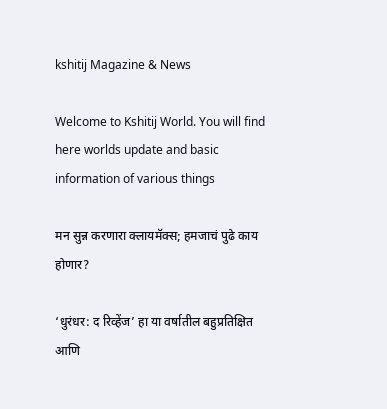kshitij Magazine & News

Welcome to Kshitij World. You will find here worlds update and basic information of various things

मन सुन्न करणारा क्लायमॅक्स; हमजाचं पुढे काय होणार?

‘धुरंधर: द रिव्हेंज’ हा या वर्षातील बहुप्रतिक्षित आणि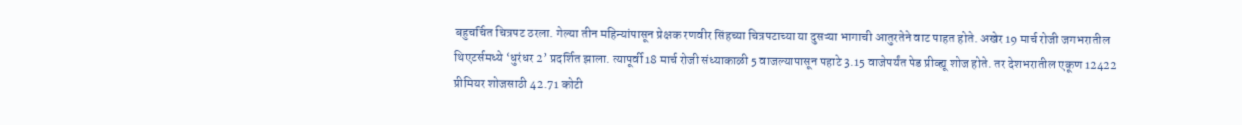बहुचर्चित चित्रपट ठरला. गेल्या तीन महिन्यांपासून प्रेक्षक रणवीर सिंहच्या चित्रपटाच्या या दुसऱ्या भागाची आतुरतेने वाट पाहत होते. अखेर 19 मार्च रोजी जगभरातील थिएटर्समध्ये ‘धुरंधर 2’ प्रदर्शित झाला. त्यापूर्वी 18 मार्च रोजी संध्याकाळी 5 वाजल्यापासून पहाटे 3.15 वाजेपर्यंत पेड प्रीव्ह्यू शोज होते. तर देशभरातील एकूण 12422 प्रीमियर शोजसाठी 42.71 कोटी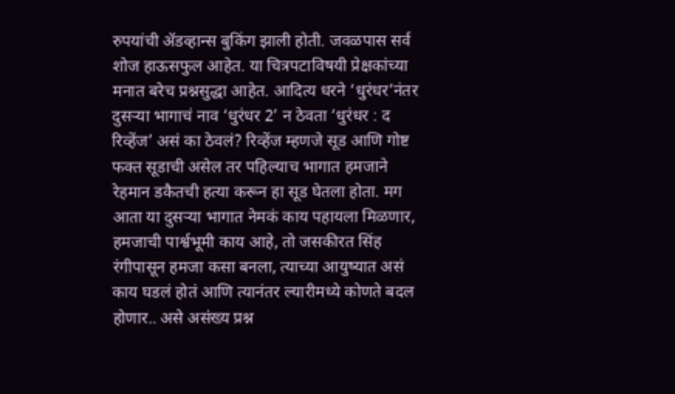रुपयांची ॲडव्हान्स बुकिंग झाली होती. जवळपास सर्व शोज हाऊसफुल आहेत. या चित्रपटाविषयी प्रेक्षकांच्या मनात बरेच प्रश्नसुद्धा आहेत. आदित्य धरने ‘धुरंधर’नंतर दुसऱ्या भागाचं नाव ‘धुरंधर 2’ न ठेवता ‘धुरंधर : द रिव्हेंज’ असं का ठेवलं? रिव्हेंज म्हणजे सूड आणि गोष्ट फक्त सूडाची असेल तर पहिल्याच भागात हमजाने रेहमान डकैतची हत्या करून हा सूड घेतला होता. मग आता या दुसऱ्या भागात नेमकं काय पहायला मिळणार, हमजाची पार्श्वभूमी काय आहे, तो जसकीरत सिंह रंगीपासून हमजा कसा बनला, त्याच्या आयुष्यात असं काय घडलं होतं आणि त्यानंतर ल्यारीमध्ये कोणते बदल होणार.. असे असंख्य प्रश्न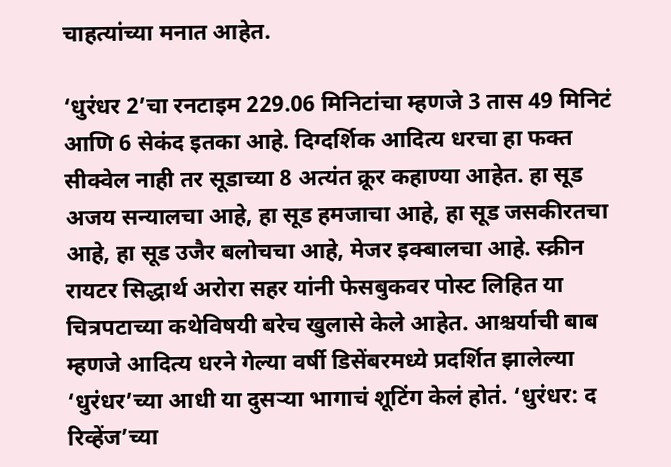चाहत्यांच्या मनात आहेत.

‘धुरंधर 2’चा रनटाइम 229.06 मिनिटांचा म्हणजे 3 तास 49 मिनिटं आणि 6 सेकंद इतका आहे. दिग्दर्शिक आदित्य धरचा हा फक्त सीक्वेल नाही तर सूडाच्या 8 अत्यंत क्रूर कहाण्या आहेत. हा सूड अजय सन्यालचा आहे, हा सूड हमजाचा आहे, हा सूड जसकीरतचा आहे, हा सूड उजैर बलोचचा आहे, मेजर इक्बालचा आहे. स्क्रीन रायटर सिद्धार्थ अरोरा सहर यांनी फेसबुकवर पोस्ट लिहित या चित्रपटाच्या कथेविषयी बरेच खुलासे केले आहेत. आश्चर्याची बाब म्हणजे आदित्य धरने गेल्या वर्षी डिसेंबरमध्ये प्रदर्शित झालेल्या ‘धुरंधर’च्या आधी या दुसऱ्या भागाचं शूटिंग केलं होतं. ‘धुरंधर: द रिव्हेंज’च्या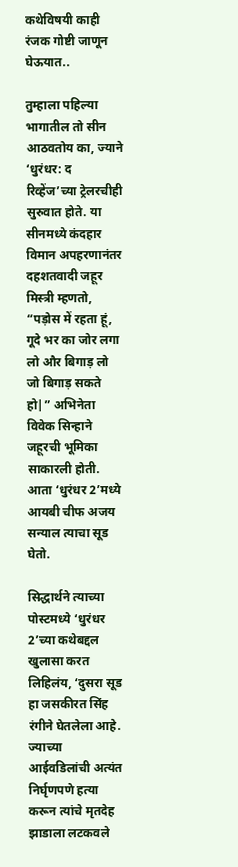कथेविषयी काही रंजक गोष्टी जाणून घेऊयात..

तुम्हाला पहिल्या भागातील तो सीन आठवतोय का, ज्याने ‘धुरंधर: द रिव्हेंज’च्या ट्रेलरचीही सुरुवात होते. या सीनमध्ये कंदहार विमान अपहरणानंतर दहशतवादी जहूर मिस्त्री म्हणतो, “पड़ोस में रहता हूं, गूदे भर का जोर लगा लो और बिगाड़ लो जो बिगाड़ सकते हो|” अभिनेता विवेक सिन्हाने जहूरची भूमिका साकारली होती. आता ‘धुरंधर 2’मध्ये आयबी चीफ अजय सन्याल त्याचा सूड घेतो.

सिद्धार्थने त्याच्या पोस्टमध्ये ‘धुरंधर 2’च्या कथेबद्दल खुलासा करत लिहिलंय, ‘दुसरा सूड हा जसकीरत सिंह रंगीने घेतलेला आहे. ज्याच्या आईवडिलांची अत्यंत निर्घृणपणे हत्या करून त्यांचे मृतदेह झाडाला लटकवले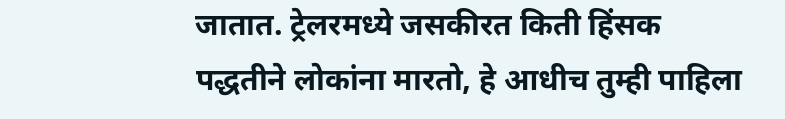जातात. ट्रेलरमध्ये जसकीरत किती हिंसक पद्धतीने लोकांना मारतो, हे आधीच तुम्ही पाहिला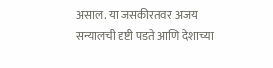असाल. या जसकीरतवर अजय सन्यालची दृष्टी पडते आणि देशाच्या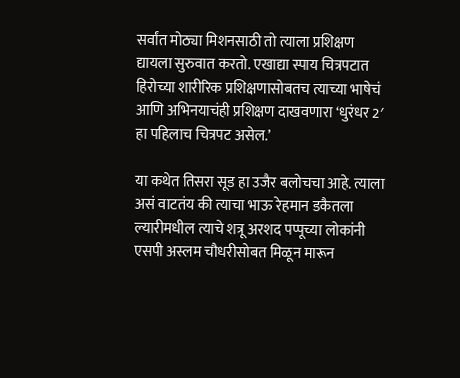सर्वांत मोठ्या मिशनसाठी तो त्याला प्रशिक्षण द्यायला सुरुवात करतो. एखाद्या स्पाय चित्रपटात हिरोच्या शारीरिक प्रशिक्षणासोबतच त्याच्या भाषेचं आणि अभिनयाचंही प्रशिक्षण दाखवणारा ‘धुरंधर 2′ हा पहिलाच चित्रपट असेल.’

या कथेत तिसरा सूड हा उजैर बलोचचा आहे. त्याला असं वाटतंय की त्याचा भाऊ रेहमान डकैतला ल्यारीमधील त्याचे शत्रू अरशद पप्पूच्या लोकांनी एसपी अस्लम चौधरीसोबत मिळून मारून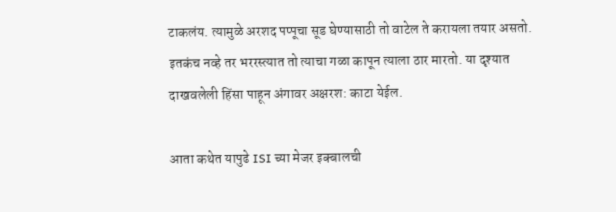टाकलंय. त्यामुळे अरशद पप्पूचा सूड घेण्यासाठी तो वाटेल ते करायला तयार असतो. इतकंच नव्हे तर भररस्त्यात तो त्याचा गळा कापून त्याला ठार मारतो. या दृश्यात दाखवलेली हिंसा पाहून अंगावर अक्षरश: काटा येईल.

आता कथेत यापुढे ISI च्या मेजर इक्बालची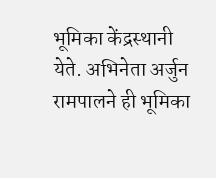भूमिका केंद्रस्थानी येते. अभिनेता अर्जुन रामपालने ही भूमिका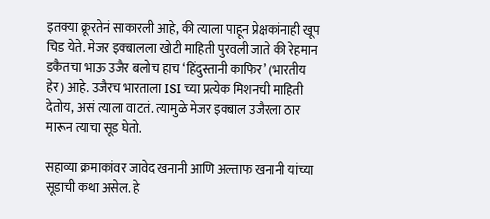इतक्या क्रूरतेनं साकारली आहे, की त्याला पाहून प्रेक्षकांनाही खूप चिड येते. मेजर इक्बालला खोटी माहिती पुरवली जाते की रेहमान डकैतचा भाऊ उजैर बलोच हाच ‘हिंदुस्तानी काफिर’ (भारतीय हेर) आहे. उजैरच भारताला ISI च्या प्रत्येक मिशनची माहिती देतोय, असं त्याला वाटतं. त्यामुळे मेजर इक्बाल उजैरला ठार मारून त्याचा सूड घेतो.

सहाव्या क्रमाकांवर जावेद खनानी आणि अल्ताफ खनानी यांच्या सूडाची कथा असेल. हे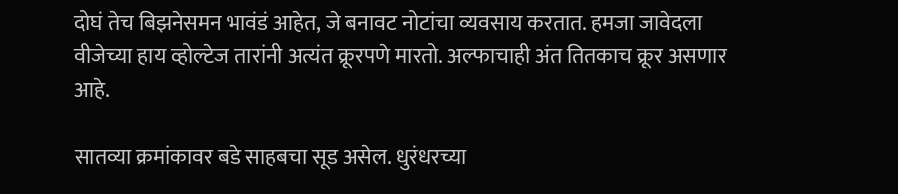दोघं तेच बिझनेसमन भावंडं आहेत, जे बनावट नोटांचा व्यवसाय करतात. हमजा जावेदला वीजेच्या हाय व्होल्टेज तारांनी अत्यंत क्रूरपणे मारतो. अल्फाचाही अंत तितकाच क्रूर असणार आहे.

सातव्या क्रमांकावर बडे साहबचा सूड असेल. धुरंधरच्या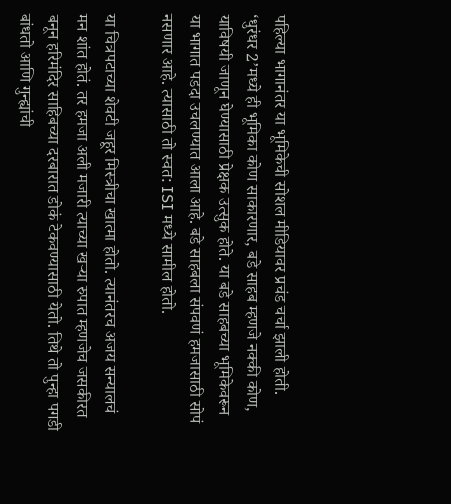पहिल्या भागानंतर या भूमिकेची सोशल मीडियावर प्रचंड चर्चा झाली होती. ‘धुरंधर 2’मध्ये ही भूमिका कोण साकारणार, बडे साहब म्हणजे नक्की कोण, याविषयी जाणून घेण्यासाठी प्रेक्षक उत्सुक होते. या बडे साहबच्या भूमिकेवरून या भागात पडदा उचलण्यात आला आहे. बडे साहबला संपवणं हमजासाठी सोपं नसणार आहे. त्यासाठी तो स्वत: ISI मध्ये सामील होतो.

या चित्रपटाच्या शेवटी जहूर मिस्त्रीचा खात्मा होतो. त्यानंतरच अजय सन्यालचं मन शांत होतं. तर हमजा अली मजारी त्याच्या खऱ्या रुपात म्हणजेच जसकीरत बनून हरिमंदिर साहिबच्या दरबारात डोकं टेकवण्यासाठी येतो. तिथे तो पुन्हा पगडी बांधतो आणि गुन्ह्यांची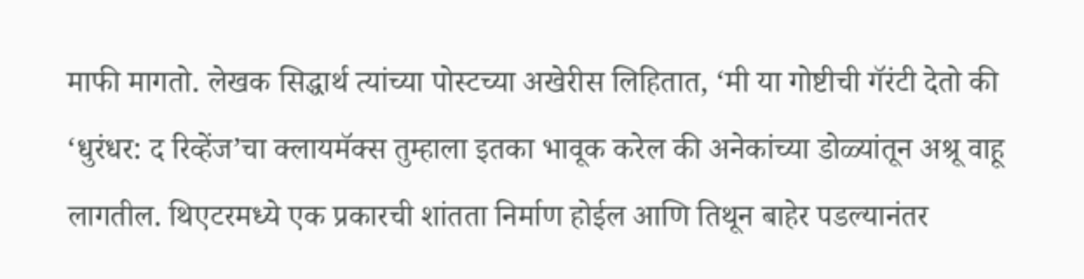माफी मागतो. लेखक सिद्धार्थ त्यांच्या पोस्टच्या अखेरीस लिहितात, ‘मी या गोष्टीची गॅरंटी देतो की ‘धुरंधर: द रिव्हेंज’चा क्लायमॅक्स तुम्हाला इतका भावूक करेल की अनेकांच्या डोळ्यांतून अश्रू वाहू लागतील. थिएटरमध्ये एक प्रकारची शांतता निर्माण होईल आणि तिथून बाहेर पडल्यानंतर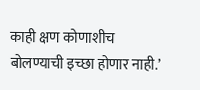काही क्षण कोणाशीच बोलण्याची इच्छा होणार नाही.’